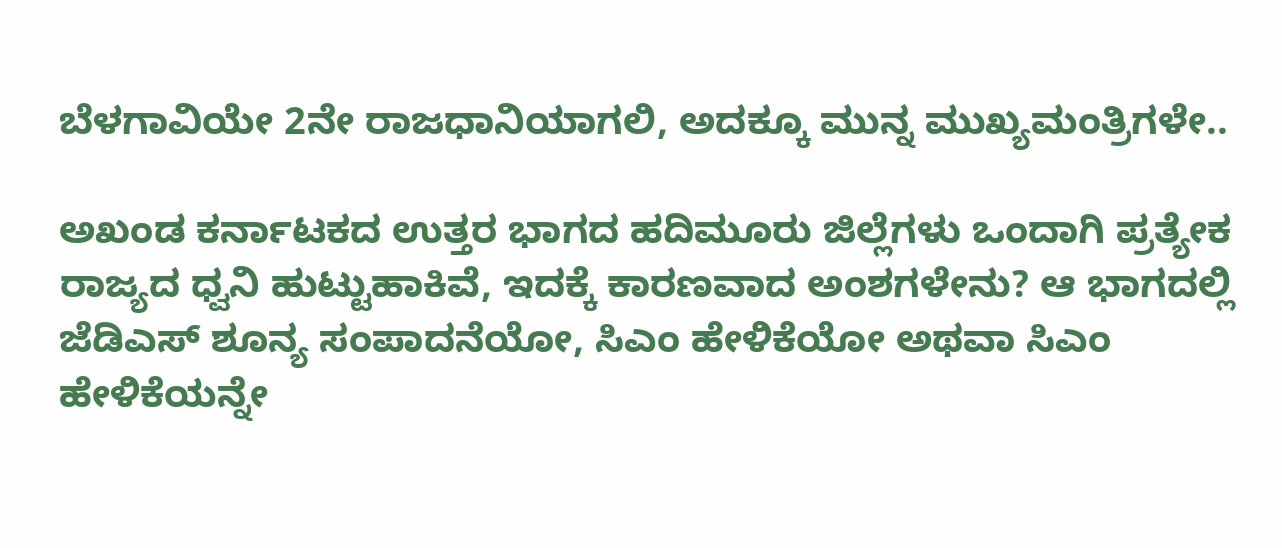ಬೆಳಗಾವಿಯೇ 2ನೇ ರಾಜಧಾನಿಯಾಗಲಿ, ಅದಕ್ಕೂ ಮುನ್ನ ಮುಖ್ಯಮಂತ್ರಿಗಳೇ..

ಅಖಂಡ ಕರ್ನಾಟಕದ ಉತ್ತರ ಭಾಗದ ಹದಿಮೂರು ಜಿಲ್ಲೆಗಳು ಒಂದಾಗಿ ಪ್ರತ್ಯೇಕ ರಾಜ್ಯದ ಧ್ವನಿ ಹುಟ್ಟುಹಾಕಿವೆ, ಇದಕ್ಕೆ ಕಾರಣವಾದ ಅಂಶಗಳೇನು? ಆ ಭಾಗದಲ್ಲಿ ಜೆಡಿಎಸ್ ಶೂನ್ಯ ಸಂಪಾದನೆಯೋ, ಸಿಎಂ ಹೇಳಿಕೆಯೋ ಅಥವಾ ಸಿಎಂ ಹೇಳಿಕೆಯನ್ನೇ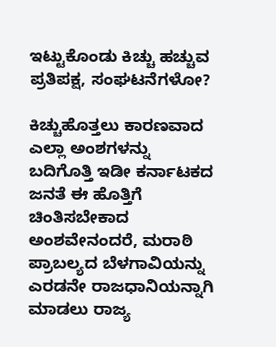ಇಟ್ಟುಕೊಂಡು ಕಿಚ್ಚು ಹಚ್ಚುವ ಪ್ರತಿಪಕ್ಷ, ಸಂಘಟನೆಗಳೋ?

ಕಿಚ್ಚುಹೊತ್ತಲು ಕಾರಣವಾದ ಎಲ್ಲಾ ಅಂಶಗಳನ್ನು ಬದಿಗೊತ್ತಿ ಇಡೀ ಕರ್ನಾಟಕದ ಜನತೆ ಈ ಹೊತ್ತಿಗೆ ಚಿಂತಿಸಬೇಕಾದ ಅಂಶವೇನಂದರೆ, ಮರಾಠಿ ಪ್ರಾಬಲ್ಯದ ಬೆಳಗಾವಿಯನ್ನು ಎರಡನೇ ರಾಜಧಾನಿಯನ್ನಾಗಿ ಮಾಡಲು ರಾಜ್ಯ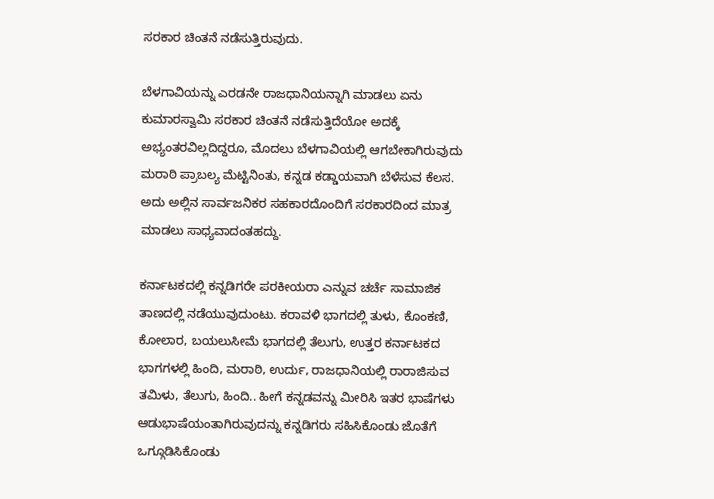ಸರಕಾರ ಚಿಂತನೆ ನಡೆಸುತ್ತಿರುವುದು.

ಬೆಳಗಾವಿಯನ್ನು ಎರಡನೇ ರಾಜಧಾನಿಯನ್ನಾಗಿ ಮಾಡಲು ಏನು ಕುಮಾರಸ್ವಾಮಿ ಸರಕಾರ ಚಿಂತನೆ ನಡೆಸುತ್ತಿದೆಯೋ ಅದಕ್ಕೆ ಅಭ್ಯಂತರವಿಲ್ಲದಿದ್ದರೂ, ಮೊದಲು ಬೆಳಗಾವಿಯಲ್ಲಿ ಆಗಬೇಕಾಗಿರುವುದು ಮರಾಠಿ ಪ್ರಾಬಲ್ಯ ಮೆಟ್ಟಿನಿಂತು, ಕನ್ನಡ ಕಡ್ಡಾಯವಾಗಿ ಬೆಳೆಸುವ ಕೆಲಸ. ಅದು ಅಲ್ಲಿನ ಸಾರ್ವಜನಿಕರ ಸಹಕಾರದೊಂದಿಗೆ ಸರಕಾರದಿಂದ ಮಾತ್ರ ಮಾಡಲು ಸಾಧ್ಯವಾದಂತಹದ್ದು.

ಕರ್ನಾಟಕದಲ್ಲಿ ಕನ್ನಡಿಗರೇ ಪರಕೀಯರಾ ಎನ್ನುವ ಚರ್ಚೆ ಸಾಮಾಜಿಕ ತಾಣದಲ್ಲಿ ನಡೆಯುವುದುಂಟು. ಕರಾವಳಿ ಭಾಗದಲ್ಲಿ ತುಳು, ಕೊಂಕಣಿ, ಕೋಲಾರ, ಬಯಲುಸೀಮೆ ಭಾಗದಲ್ಲಿ ತೆಲುಗು, ಉತ್ತರ ಕರ್ನಾಟಕದ ಭಾಗಗಳಲ್ಲಿ ಹಿಂದಿ, ಮರಾಠಿ, ಉರ್ದು, ರಾಜಧಾನಿಯಲ್ಲಿ ರಾರಾಜಿಸುವ ತಮಿಳು, ತೆಲುಗು, ಹಿಂದಿ.. ಹೀಗೆ ಕನ್ನಡವನ್ನು ಮೀರಿಸಿ ಇತರ ಭಾಷೆಗಳು ಆಡುಭಾಷೆಯಂತಾಗಿರುವುದನ್ನು ಕನ್ನಡಿಗರು ಸಹಿಸಿಕೊಂಡು ಜೊತೆಗೆ ಒಗ್ಗೂಡಿಸಿಕೊಂಡು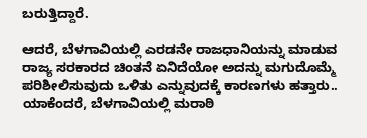ಬರುತ್ತಿದ್ದಾರೆ.

ಆದರೆ, ಬೆಳಗಾವಿಯಲ್ಲಿ ಎರಡನೇ ರಾಜಧಾನಿಯನ್ನು ಮಾಡುವ ರಾಜ್ಯ ಸರಕಾರದ ಚಿಂತನೆ ಏನಿದೆಯೋ ಅದನ್ನು ಮಗುದೊಮ್ಮೆ ಪರಿಶೀಲಿಸುವುದು ಒಳಿತು ಎನ್ನುವುದಕ್ಕೆ ಕಾರಣಗಳು ಹತ್ತಾರು.. ಯಾಕೆಂದರೆ, ಬೆಳಗಾವಿಯಲ್ಲಿ ಮರಾಠಿ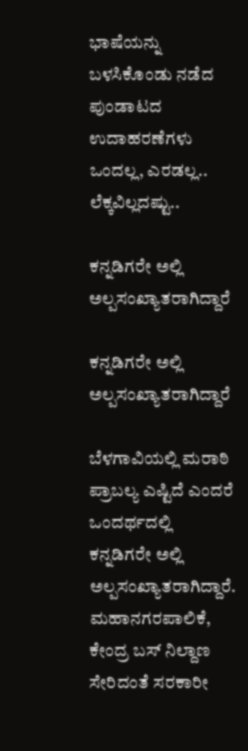ಭಾಷೆಯನ್ನು ಬಳಸಿಕೊಂಡು ನಡೆದ ಪುಂಡಾಟದ ಉದಾಹರಣೆಗಳು ಒಂದಲ್ಲ, ಎರಡಲ್ಲ.. ಲೆಕ್ಕವಿಲ್ಲದಷ್ಟು..

ಕನ್ನಡಿಗರೇ ಅಲ್ಲಿ ಅಲ್ಪಸಂಖ್ಯಾತರಾಗಿದ್ದಾರೆ

ಕನ್ನಡಿಗರೇ ಅಲ್ಲಿ ಅಲ್ಪಸಂಖ್ಯಾತರಾಗಿದ್ದಾರೆ

ಬೆಳಗಾವಿಯಲ್ಲಿ ಮರಾಠಿ ಪ್ರಾಬಲ್ಯ ಎಷ್ಟಿದೆ ಎಂದರೆ ಒಂದರ್ಥದಲ್ಲಿ ಕನ್ನಡಿಗರೇ ಅಲ್ಲಿ ಅಲ್ಪಸಂಖ್ಯಾತರಾಗಿದ್ದಾರೆ. ಮಹಾನಗರಪಾಲಿಕೆ, ಕೇಂದ್ರ ಬಸ್ ನಿಲ್ದಾಣ ಸೇರಿದಂತೆ ಸರಕಾರೀ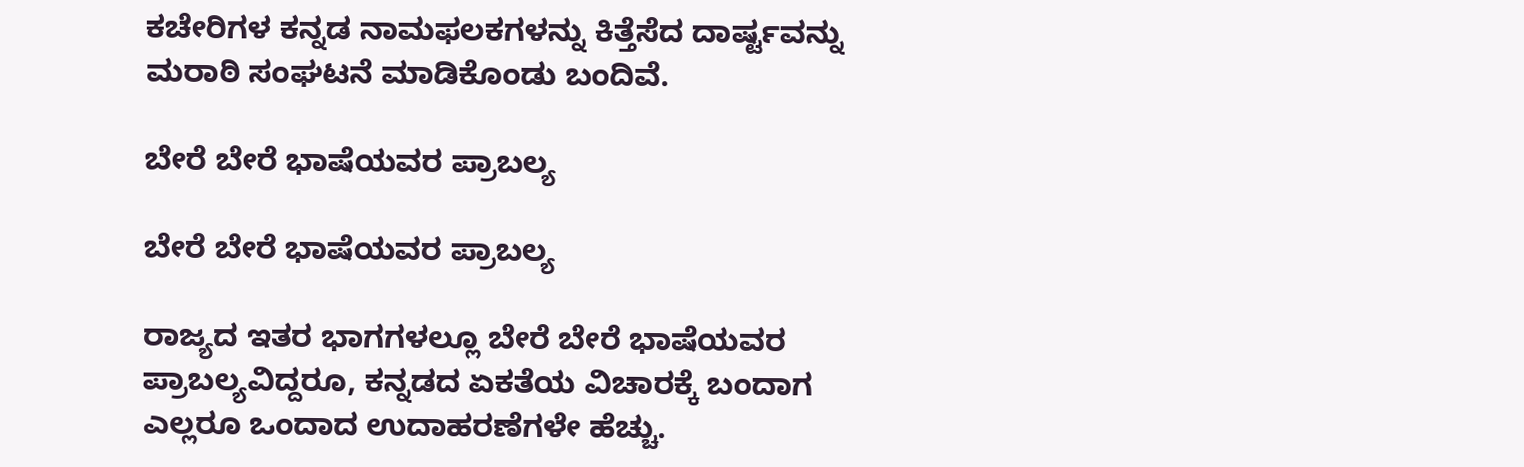ಕಚೇರಿಗಳ ಕನ್ನಡ ನಾಮಫಲಕಗಳನ್ನು ಕಿತ್ತೆಸೆದ ದಾರ್ಷ್ಟವನ್ನು ಮರಾಠಿ ಸಂಘಟನೆ ಮಾಡಿಕೊಂಡು ಬಂದಿವೆ.

ಬೇರೆ ಬೇರೆ ಭಾಷೆಯವರ ಪ್ರಾಬಲ್ಯ

ಬೇರೆ ಬೇರೆ ಭಾಷೆಯವರ ಪ್ರಾಬಲ್ಯ

ರಾಜ್ಯದ ಇತರ ಭಾಗಗಳಲ್ಲೂ ಬೇರೆ ಬೇರೆ ಭಾಷೆಯವರ ಪ್ರಾಬಲ್ಯವಿದ್ದರೂ, ಕನ್ನಡದ ಏಕತೆಯ ವಿಚಾರಕ್ಕೆ ಬಂದಾಗ ಎಲ್ಲರೂ ಒಂದಾದ ಉದಾಹರಣೆಗಳೇ ಹೆಚ್ಚು.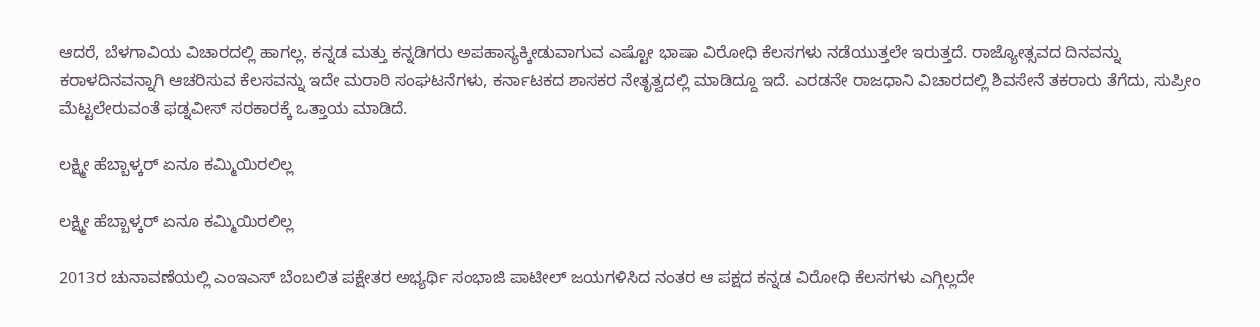ಆದರೆ, ಬೆಳಗಾವಿಯ ವಿಚಾರದಲ್ಲಿ ಹಾಗಲ್ಲ. ಕನ್ನಡ ಮತ್ತು ಕನ್ನಡಿಗರು ಅಪಹಾಸ್ಯಕ್ಕೀಡುವಾಗುವ ಎಷ್ಟೋ ಭಾಷಾ ವಿರೋಧಿ ಕೆಲಸಗಳು ನಡೆಯುತ್ತಲೇ ಇರುತ್ತದೆ. ರಾಜ್ಯೋತ್ಸವದ ದಿನವನ್ನು ಕರಾಳದಿನವನ್ನಾಗಿ ಆಚರಿಸುವ ಕೆಲಸವನ್ನು ಇದೇ ಮರಾಠಿ ಸಂಘಟನೆಗಳು, ಕರ್ನಾಟಕದ ಶಾಸಕರ ನೇತೃತ್ವದಲ್ಲಿ ಮಾಡಿದ್ದೂ ಇದೆ. ಎರಡನೇ ರಾಜಧಾನಿ ವಿಚಾರದಲ್ಲಿ ಶಿವಸೇನೆ ತಕರಾರು ತೆಗೆದು, ಸುಪ್ರೀಂ ಮೆಟ್ಟಲೇರುವಂತೆ ಫಡ್ನವೀಸ್ ಸರಕಾರಕ್ಕೆ ಒತ್ತಾಯ ಮಾಡಿದೆ.

ಲಕ್ಷ್ಮೀ ಹೆಬ್ಬಾಳ್ಕರ್ ಏನೂ ಕಮ್ಮಿಯಿರಲಿಲ್ಲ

ಲಕ್ಷ್ಮೀ ಹೆಬ್ಬಾಳ್ಕರ್ ಏನೂ ಕಮ್ಮಿಯಿರಲಿಲ್ಲ

2013ರ ಚುನಾವಣೆಯಲ್ಲಿ ಎಂಇಎಸ್ ಬೆಂಬಲಿತ ಪಕ್ಷೇತರ ಅಭ್ಯರ್ಥಿ ಸಂಭಾಜಿ ಪಾಟೀಲ್ ಜಯಗಳಿಸಿದ ನಂತರ ಆ ಪಕ್ಷದ ಕನ್ನಡ ವಿರೋಧಿ ಕೆಲಸಗಳು ಎಗ್ಗಿಲ್ಲದೇ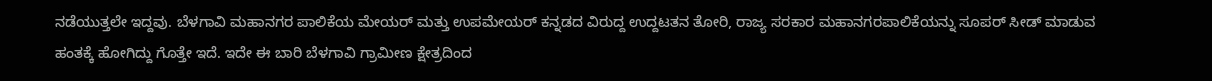ನಡೆಯುತ್ತಲೇ ಇದ್ದವು. ಬೆಳಗಾವಿ ಮಹಾನಗರ ಪಾಲಿಕೆಯ ಮೇಯರ್ ಮತ್ತು ಉಪಮೇಯರ್ ಕನ್ನಡದ ವಿರುದ್ದ ಉದ್ದಟತನ ತೋರಿ, ರಾಜ್ಯ ಸರಕಾರ ಮಹಾನಗರಪಾಲಿಕೆಯನ್ನು ಸೂಪರ್ ಸೀಡ್ ಮಾಡುವ ಹಂತಕ್ಕೆ ಹೋಗಿದ್ದು ಗೊತ್ತೇ ಇದೆ. ಇದೇ ಈ ಬಾರಿ ಬೆಳಗಾವಿ ಗ್ರಾಮೀಣ ಕ್ಷೇತ್ರದಿಂದ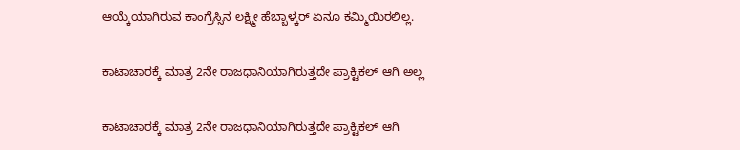ಆಯ್ಕೆಯಾಗಿರುವ ಕಾಂಗ್ರೆಸ್ಸಿನ ಲಕ್ಷ್ಮೀ ಹೆಬ್ಬಾಳ್ಕರ್ ಏನೂ ಕಮ್ಮಿಯಿರಲಿಲ್ಲ.

ಕಾಟಾಚಾರಕ್ಕೆ ಮಾತ್ರ 2ನೇ ರಾಜಧಾನಿಯಾಗಿರುತ್ತದೇ ಪ್ರಾಕ್ಟಿಕಲ್ ಆಗಿ ಅಲ್ಲ

ಕಾಟಾಚಾರಕ್ಕೆ ಮಾತ್ರ 2ನೇ ರಾಜಧಾನಿಯಾಗಿರುತ್ತದೇ ಪ್ರಾಕ್ಟಿಕಲ್ ಆಗಿ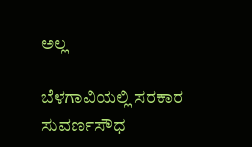ಅಲ್ಲ

ಬೆಳಗಾವಿಯಲ್ಲಿ ಸರಕಾರ ಸುವರ್ಣಸೌಧ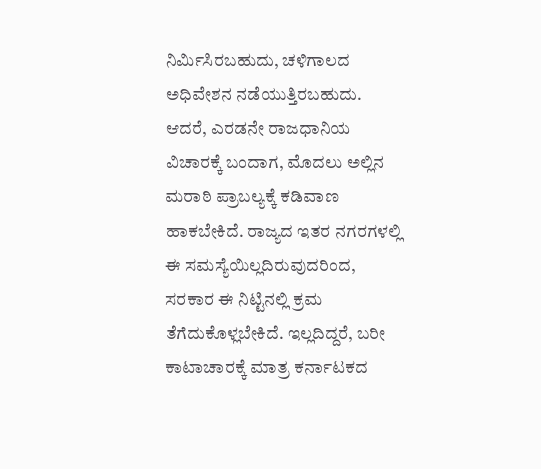ನಿರ್ಮಿಸಿರಬಹುದು, ಚಳಿಗಾಲದ ಅಧಿವೇಶನ ನಡೆಯುತ್ತಿರಬಹುದು. ಆದರೆ, ಎರಡನೇ ರಾಜಧಾನಿಯ ವಿಚಾರಕ್ಕೆ ಬಂದಾಗ, ಮೊದಲು ಅಲ್ಲಿನ ಮರಾಠಿ ಪ್ರಾಬಲ್ಯಕ್ಕೆ ಕಡಿವಾಣ ಹಾಕಬೇಕಿದೆ. ರಾಜ್ಯದ ಇತರ ನಗರಗಳಲ್ಲಿ ಈ ಸಮಸ್ಯೆಯಿಲ್ಲದಿರುವುದರಿಂದ, ಸರಕಾರ ಈ ನಿಟ್ಟಿನಲ್ಲಿ ಕ್ರಮ ತೆಗೆದುಕೊಳ್ಲಬೇಕಿದೆ. ಇಲ್ಲದಿದ್ದರೆ, ಬರೀ ಕಾಟಾಚಾರಕ್ಕೆ ಮಾತ್ರ ಕರ್ನಾಟಕದ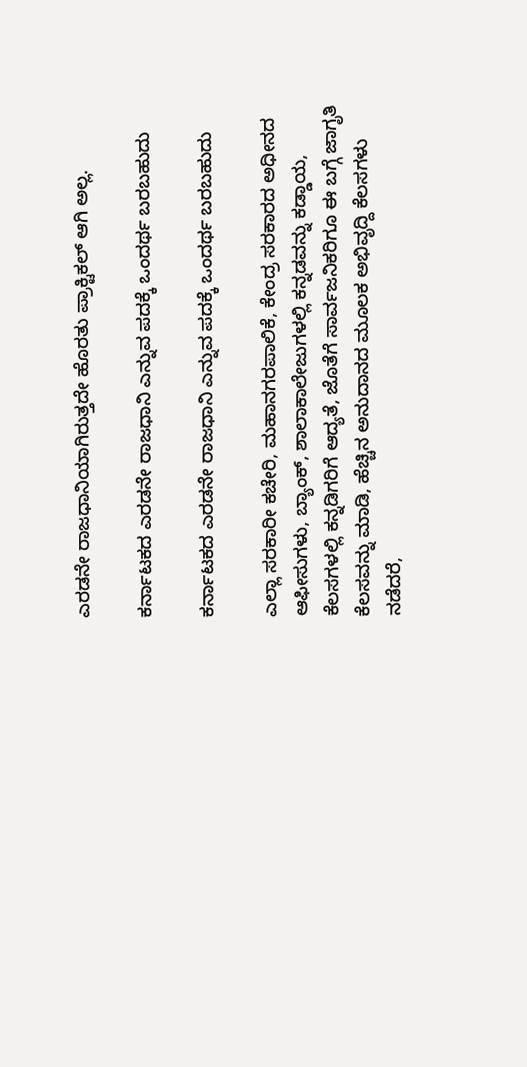ಎರಡನೇ ರಾಜಧಾನಿಯಾಗಿರುತ್ತದೇ ಹೊರತು ಪ್ರಾಕ್ಟಿಕಲ್ ಆಗಿ ಅಲ್ಲ.

ಕರ್ನಾಟಕದ ಎರಡನೇ ರಾಜಧಾನಿ ಎನ್ನುವ ಪದಕ್ಕೆ ಒಂದರ್ಥ ಬರಬಹುದು

ಕರ್ನಾಟಕದ ಎರಡನೇ ರಾಜಧಾನಿ ಎನ್ನುವ ಪದಕ್ಕೆ ಒಂದರ್ಥ ಬರಬಹುದು

ಎಲ್ಲಾ ಸರಕಾರೀ ಕಚೇರಿ, ಮಹಾನಗರಪಾಲಿಕೆ, ಕೇಂದ್ರ ಸರಕಾರದ ಅಧೀನದ ಆಫೀಸುಗಳು, ಬ್ಯಾಂಕ್, ಶಾಲಾಕಾಲೇಜುಗಳಲ್ಲಿ ಕನ್ನಡವನ್ನು ಕಡ್ಡಾಯ, ಕೆಲಸಗಳಲ್ಲಿ ಕನ್ನಡಿಗರಿಗೆ ಆದ್ಯತೆ, ಜೊತೆಗೆ ಸಾರ್ವಜನಿಕರಿಗೂ ಈ ಬಗ್ಗೆ ಜಾಗೃತಿ ಕೆಲಸವನ್ನು ಮಾಡಿ, ಹೆಚ್ಚಿನ ಅನುದಾನದ ಮೂಲಕ ಅಭಿವೃದ್ದಿ ಕೆಲಸಗಳು ನಡೆದರೆ,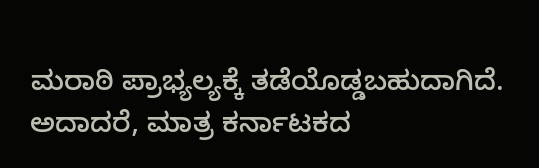ಮರಾಠಿ ಪ್ರಾಭ್ಯಲ್ಯಕ್ಕೆ ತಡೆಯೊಡ್ಡಬಹುದಾಗಿದೆ. ಅದಾದರೆ, ಮಾತ್ರ ಕರ್ನಾಟಕದ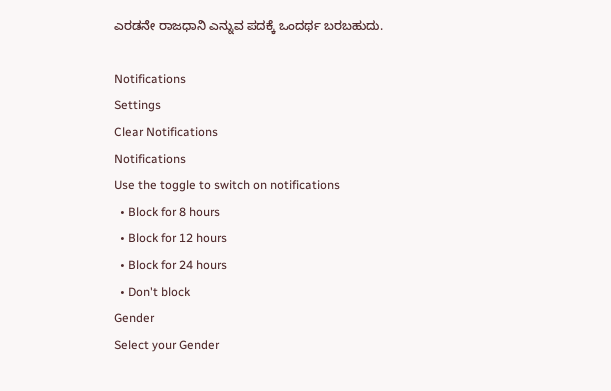ಎರಡನೇ ರಾಜಧಾನಿ ಎನ್ನುವ ಪದಕ್ಕೆ ಒಂದರ್ಥ ಬರಬಹುದು.

Notifications
Settings
Clear Notifications
Notifications
Use the toggle to switch on notifications
  • Block for 8 hours
  • Block for 12 hours
  • Block for 24 hours
  • Don't block
Gender
Select your Gender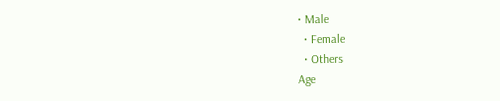• Male
  • Female
  • Others
Age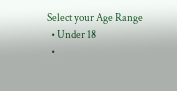Select your Age Range
  • Under 18
  •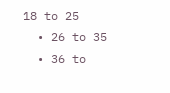18 to 25
  • 26 to 35
  • 36 to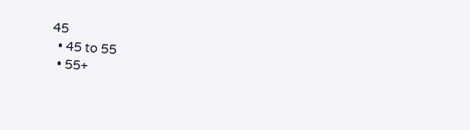45
  • 45 to 55
  • 55+